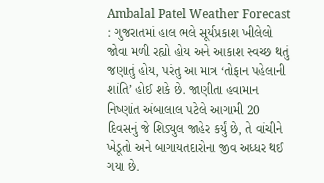Ambalal Patel Weather Forecast : ગુજરાતમાં હાલ ભલે સૂર્યપ્રકાશ ખીલેલો જોવા મળી રહ્યો હોય અને આકાશ સ્વચ્છ થતું જણાતું હોય, પરંતુ આ માત્ર ‘તોફાન પહેલાની શાંતિ’ હોઈ શકે છે. જાણીતા હવામાન નિષ્ણાંત અંબાલાલ પટેલે આગામી 20 દિવસનું જે શિડ્યુલ જાહેર કર્યું છે, તે વાંચીને ખેડૂતો અને બાગાયતદારોના જીવ અધ્ધર થઈ ગયા છે.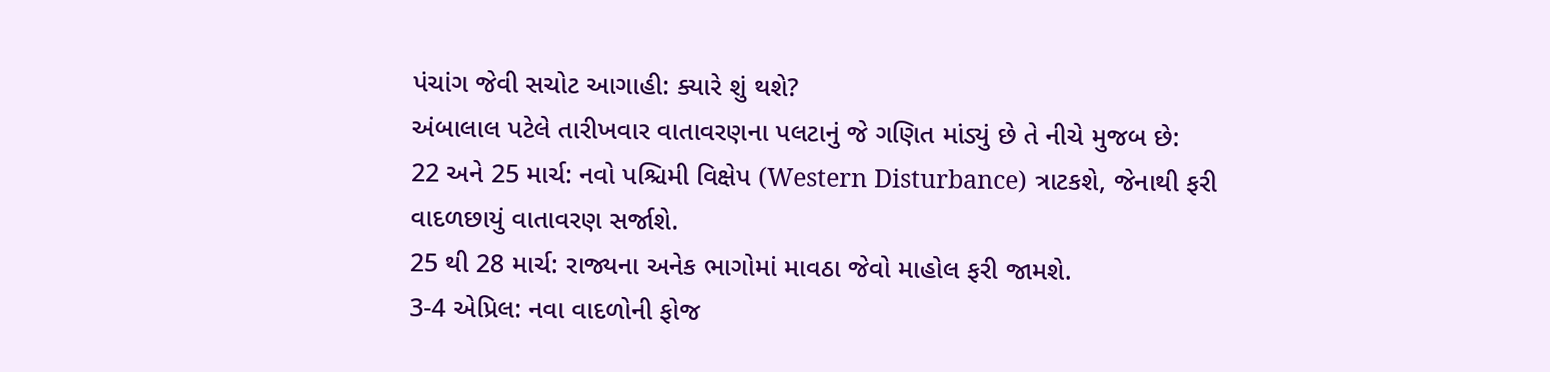પંચાંગ જેવી સચોટ આગાહી: ક્યારે શું થશે?
અંબાલાલ પટેલે તારીખવાર વાતાવરણના પલટાનું જે ગણિત માંડ્યું છે તે નીચે મુજબ છે:
22 અને 25 માર્ચ: નવો પશ્ચિમી વિક્ષેપ (Western Disturbance) ત્રાટકશે, જેનાથી ફરી વાદળછાયું વાતાવરણ સર્જાશે.
25 થી 28 માર્ચ: રાજ્યના અનેક ભાગોમાં માવઠા જેવો માહોલ ફરી જામશે.
3-4 એપ્રિલ: નવા વાદળોની ફોજ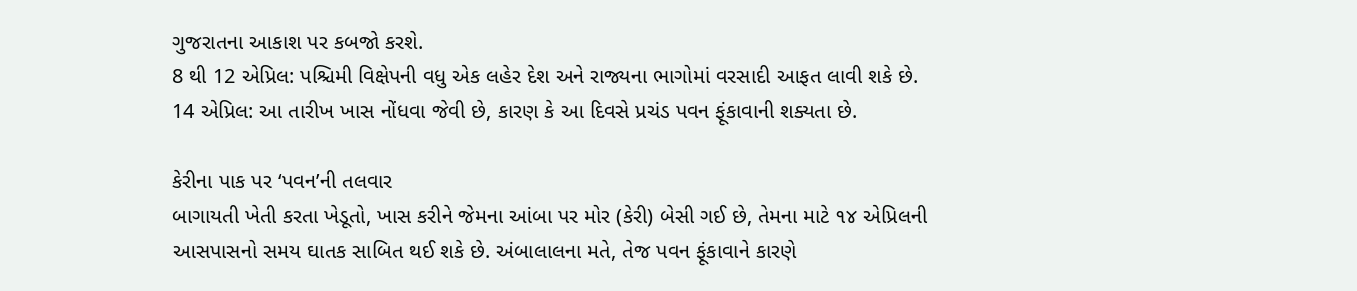ગુજરાતના આકાશ પર કબજો કરશે.
8 થી 12 એપ્રિલ: પશ્ચિમી વિક્ષેપની વધુ એક લહેર દેશ અને રાજ્યના ભાગોમાં વરસાદી આફત લાવી શકે છે.
14 એપ્રિલ: આ તારીખ ખાસ નોંધવા જેવી છે, કારણ કે આ દિવસે પ્રચંડ પવન ફૂંકાવાની શક્યતા છે.

કેરીના પાક પર ‘પવન’ની તલવાર
બાગાયતી ખેતી કરતા ખેડૂતો, ખાસ કરીને જેમના આંબા પર મોર (કેરી) બેસી ગઈ છે, તેમના માટે ૧૪ એપ્રિલની આસપાસનો સમય ઘાતક સાબિત થઈ શકે છે. અંબાલાલના મતે, તેજ પવન ફૂંકાવાને કારણે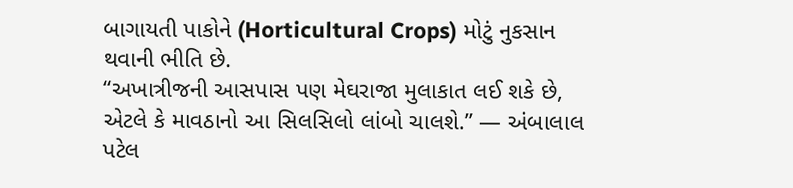બાગાયતી પાકોને (Horticultural Crops) મોટું નુકસાન થવાની ભીતિ છે.
“અખાત્રીજની આસપાસ પણ મેઘરાજા મુલાકાત લઈ શકે છે, એટલે કે માવઠાનો આ સિલસિલો લાંબો ચાલશે.” — અંબાલાલ પટેલ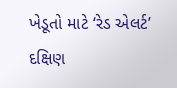ખેડૂતો માટે ‘રેડ એલર્ટ’
દક્ષિણ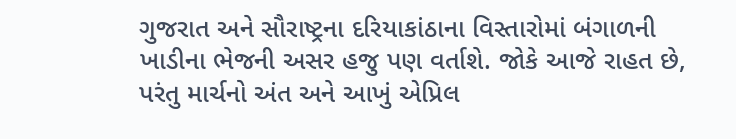ગુજરાત અને સૌરાષ્ટ્રના દરિયાકાંઠાના વિસ્તારોમાં બંગાળની ખાડીના ભેજની અસર હજુ પણ વર્તાશે. જોકે આજે રાહત છે, પરંતુ માર્ચનો અંત અને આખું એપ્રિલ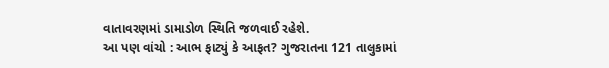વાતાવરણમાં ડામાડોળ સ્થિતિ જળવાઈ રહેશે.
આ પણ વાંચો : આભ ફાટ્યું કે આફત? ગુજરાતના 121 તાલુકામાં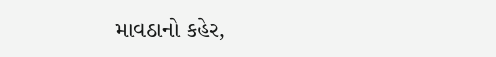માવઠાનો કહેર,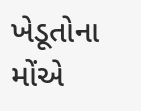ખેડૂતોના મોંએ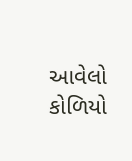આવેલો કોળિયો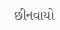છીનવાયો